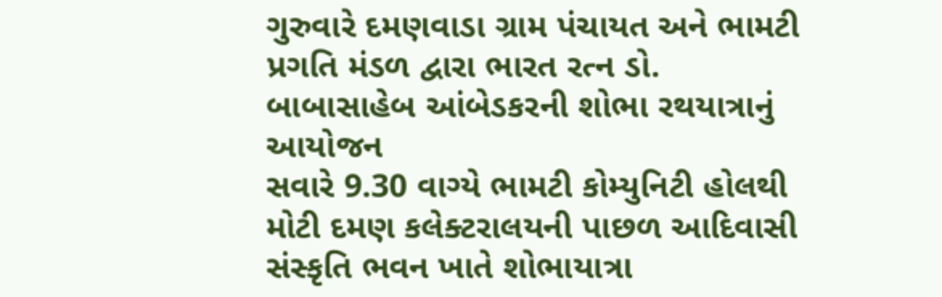ગુરુવારે દમણવાડા ગ્રામ પંચાયત અને ભામટી પ્રગતિ મંડળ દ્વારા ભારત રત્ન ડો. બાબાસાહેબ આંબેડકરની શોભા રથયાત્રાનું આયોજન
સવારે 9.30 વાગ્યે ભામટી કોમ્યુનિટી હોલથી મોટી દમણ કલેક્ટરાલયની પાછળ આદિવાસી સંસ્કૃતિ ભવન ખાતે શોભાયાત્રા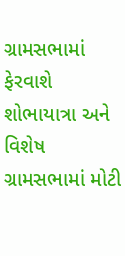ગ્રામસભામાં ફેરવાશે શોભાયાત્રા અને વિશેષ ગ્રામસભામાં મોટી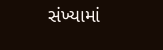સંખ્યામાં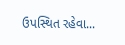ઉપસ્થિત રહેવા...